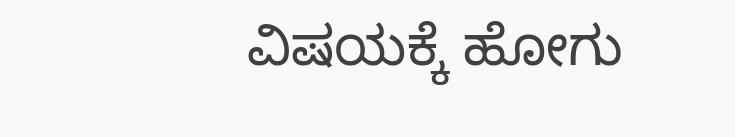ವಿಷಯಕ್ಕೆ ಹೋಗು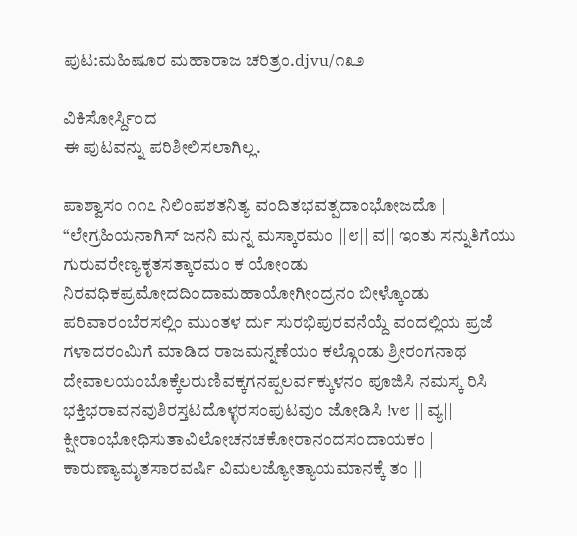ಪುಟ:ಮಹಿಷೂರ ಮಹಾರಾಜ ಚರಿತ್ರಂ.djvu/೧೩೨

ವಿಕಿಸೋರ್ಸ್ದಿಂದ
ಈ ಪುಟವನ್ನು ಪರಿಶೀಲಿಸಲಾಗಿಲ್ಲ.

ಪಾಶ್ವಾಸಂ ೧೧೭ ನಿಲಿಂಪಶತನಿತ್ಯ ವಂದಿತಭವತ್ಪದಾಂಭೋಜದೊ | “ಲೇಗ್ರಹಿಯನಾಗಿಸ್ ಜನನಿ ಮನ್ನ ಮಸ್ಕಾರಮಂ ||೮|| ವ|| ಇಂತು ಸನ್ನುತಿಗೆಯು ಗುರುವರೇಣ್ಯಕೃತಸತ್ಕಾರಮಂ ಕ ಯೋಂಡು ನಿರವಧಿಕಪ್ರಮೋದದಿಂದಾಮಹಾಯೋಗೀಂದ್ರನಂ ಬೀಳ್ಕೊಂಡು ಪರಿವಾರಂಬೆರಸಲ್ಲಿಂ ಮುಂತಳ ರ್ದು ಸುರಭಿಪುರವನೆಯ್ದೆ ವಂದಲ್ಲಿಯ ಪ್ರಜೆ ಗಳಾದರಂಮಿಗೆ ಮಾಡಿದ ರಾಜಮನ್ನಣೆಯಂ ಕಲ್ಗೊಂಡು ಶ್ರೀರಂಗನಾಥ ದೇವಾಲಯಂಬೊಕ್ಕೆಲರುಣಿವಕ್ಕಗನಪ್ಪಲರ್ವಕ್ಕುಳನಂ ಪೂಜಿಸಿ ನಮಸ್ಕ ರಿಸಿ ಭಕ್ತಿಭರಾವನವುಶಿರಸ್ತಟದೊಳ್ಳರಸಂಪುಟವುಂ ಜೋಡಿಸಿ !v೮ || ವ್ಯ|| ಕ್ಷೀರಾಂಭೋಧಿಸುತಾವಿಲೋಚನಚಕೋರಾನಂದಸಂದಾಯಕಂ | ಕಾರುಣ್ಯಾಮೃತಸಾರವರ್ಷಿ ವಿಮಲಜ್ಯೋತ್ಯಾಯಮಾನಕ್ಕೆ ತಂ ||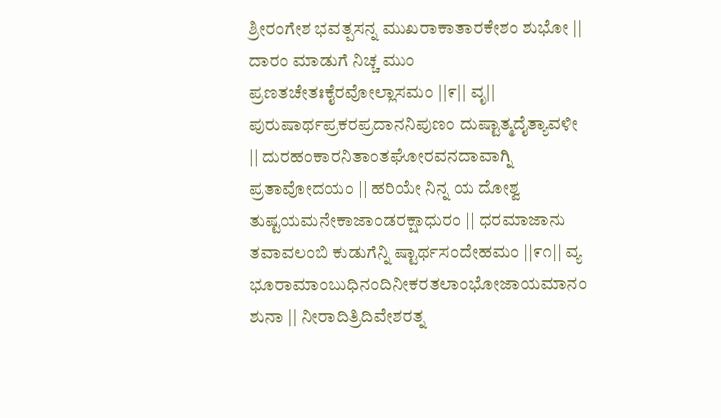ಶ್ರೀರಂಗೇಶ ಭವತ್ಪಸನ್ನ ಮುಖರಾಕಾತಾರಕೇಶಂ ಶುಭೋ || ದಾರಂ ಮಾಡುಗೆ ನಿಚ್ಚ ಮುಂ ಪ್ರಣತಚೇತಃಕೈರವೋಲ್ಲಾಸಮಂ ||೯|| ವೃ|| ಪುರುಷಾರ್ಥಪ್ರಕರಪ್ರದಾನನಿಪುಣಂ ದುಷ್ಟಾತ್ಮದೈತ್ಯಾವಳೀ || ದುರಹಂಕಾರನಿತಾಂತಘೋರವನದಾವಾಗ್ನಿ ಪ್ರತಾವೋದಯಂ || ಹರಿಯೇ ನಿನ್ನ ಯ ದೋಶ್ವ ತುಷ್ಟಯಮನೇಕಾಜಾಂಡರಕ್ಷಾಧುರಂ || ಧರಮಾಜಾನು ತವಾವಲಂಬಿ ಕುಡುಗೆನ್ನಿ ಷ್ಟಾರ್ಥಸಂದೇಹಮಂ ||೯೧|| ವ್ಯ ಭೂರಾಮಾಂಬುಧಿನಂದಿನೀಕರತಲಾಂಭೋಜಾಯಮಾನಂ ಶುನಾ || ನೀರಾದಿತ್ರಿದಿವೇಶರತ್ನ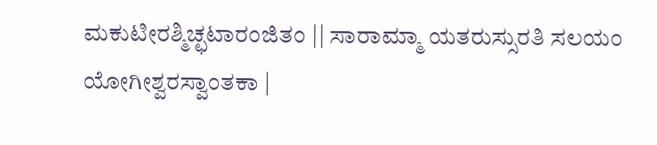ಮಕುಟೀರಶ್ಮಿಚ್ಛಟಾರಂಜಿತಂ || ಸಾರಾಮ್ಮಾ ಯತರುಸ್ಸುರತಿ ಸಲಯಂ ಯೋಗೀಶ್ವರಸ್ವಾಂತಕಾ |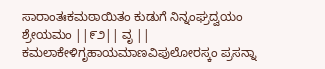ಸಾರಾಂತಃಕಮಠಾಯಿತಂ ಕುಡುಗೆ ನಿನ್ನಂಘ್ರದ್ವಯಂ ಶ್ರೇಯಮಂ ||೯೨|| ವೃ || ಕಮಲಾಕೇಳಿಗೃಹಾಯಮಾಣವಿಪುಲೋರಸ್ಕಂ ಪ್ರಸನ್ನಾ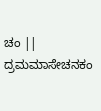ಚಂ || ದ್ರಮಮಾಸೇಚನಕಂ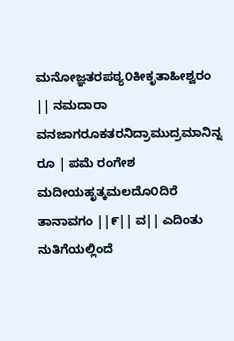ಮನೋಜ್ಞತರಪಠ್ಯ೦ಕೀಕೃತಾಹೀಶ್ವರಂ || ನಮದಾರಾ ವನಜಾಗರೂಕತರನಿದ್ರಾಮುದ್ರಮಾನಿನ್ನ ರೂ | ಪಮೆ ರಂಗೇಶ ಮದೀಯಹೃತ್ಕಮಲದೊ೦ದಿರೆ ತಾನಾವಗಂ ||೯|| ವ|| ಎದಿಂತು ನುತಿಗೆಯಲ್ಲಿಂದೆ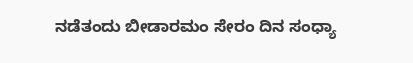ನಡೆತಂದು ಬೀಡಾರಮಂ ಸೇರಂ ದಿನ ಸಂಧ್ಯಾ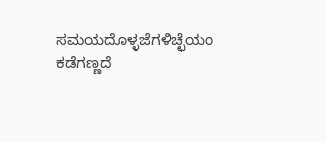ಸಮಯದೊಳ್ಳಜೆಗಳಿಚ್ಛೆಯಂ ಕಡೆಗಣ್ಣದೆ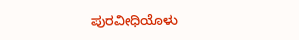ಪುರವೀಧಿಯೊಳು